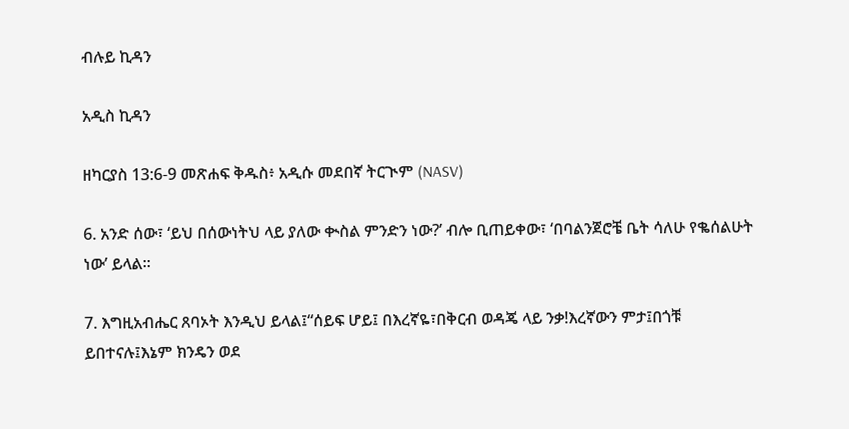ብሉይ ኪዳን

አዲስ ኪዳን

ዘካርያስ 13:6-9 መጽሐፍ ቅዱስ፥ አዲሱ መደበኛ ትርጒም (NASV)

6. አንድ ሰው፣ ‘ይህ በሰውነትህ ላይ ያለው ቊስል ምንድን ነው?’ ብሎ ቢጠይቀው፣ ‘በባልንጀሮቼ ቤት ሳለሁ የቈሰልሁት ነው’ ይላል።

7. እግዚአብሔር ጸባኦት እንዲህ ይላል፤“ሰይፍ ሆይ፤ በእረኛዬ፣በቅርብ ወዳጄ ላይ ንቃ!እረኛውን ምታ፤በጎቹ ይበተናሉ፤እኔም ክንዴን ወደ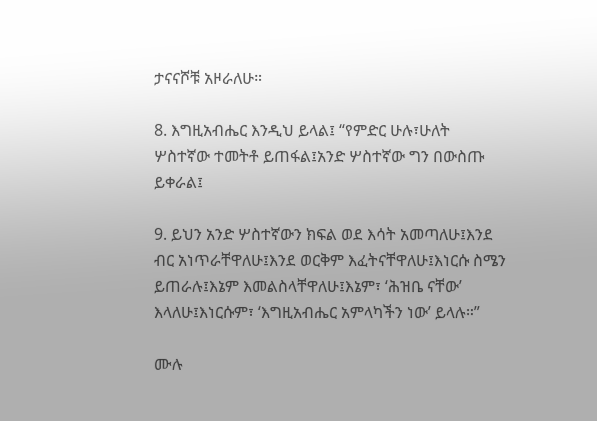ታናናሾቹ አዞራለሁ።

8. እግዚአብሔር እንዲህ ይላል፤ “የምድር ሁሉ፣ሁለት ሦስተኛው ተመትቶ ይጠፋል፤አንድ ሦስተኛው ግን በውስጡ ይቀራል፤

9. ይህን አንድ ሦስተኛውን ክፍል ወደ እሳት አመጣለሁ፤እንደ ብር አነጥራቸዋለሁ፤እንደ ወርቅም እፈትናቸዋለሁ፤እነርሱ ስሜን ይጠራሉ፤እኔም እመልስላቸዋለሁ፤እኔም፣ ‘ሕዝቤ ናቸው’ እላለሁ፤እነርሱም፣ ‘እግዚአብሔር አምላካችን ነው’ ይላሉ።”

ሙሉ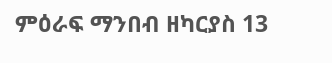ምዕራፍ ማንበብ ዘካርያስ 13